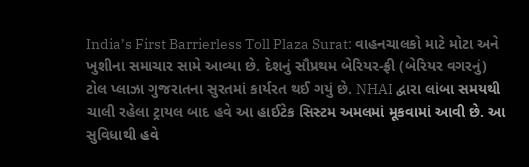India’s First Barrierless Toll Plaza Surat: વાહનચાલકો માટે મોટા અને ખુશીના સમાચાર સામે આવ્યા છે. દેશનું સૌપ્રથમ બેરિયર-ફ્રી (બેરિયર વગરનું) ટોલ પ્લાઝા ગુજરાતના સુરતમાં કાર્યરત થઈ ગયું છે. NHAI દ્વારા લાંબા સમયથી ચાલી રહેલા ટ્રાયલ બાદ હવે આ હાઈટેક સિસ્ટમ અમલમાં મૂકવામાં આવી છે. આ સુવિધાથી હવે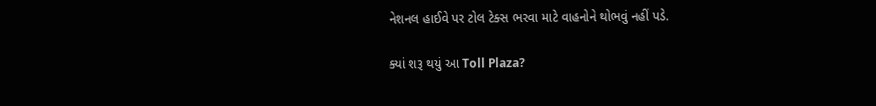નેશનલ હાઈવે પર ટોલ ટેક્સ ભરવા માટે વાહનોને થોભવું નહીં પડે.

ક્યાં શરૂ થયું આ Toll Plaza?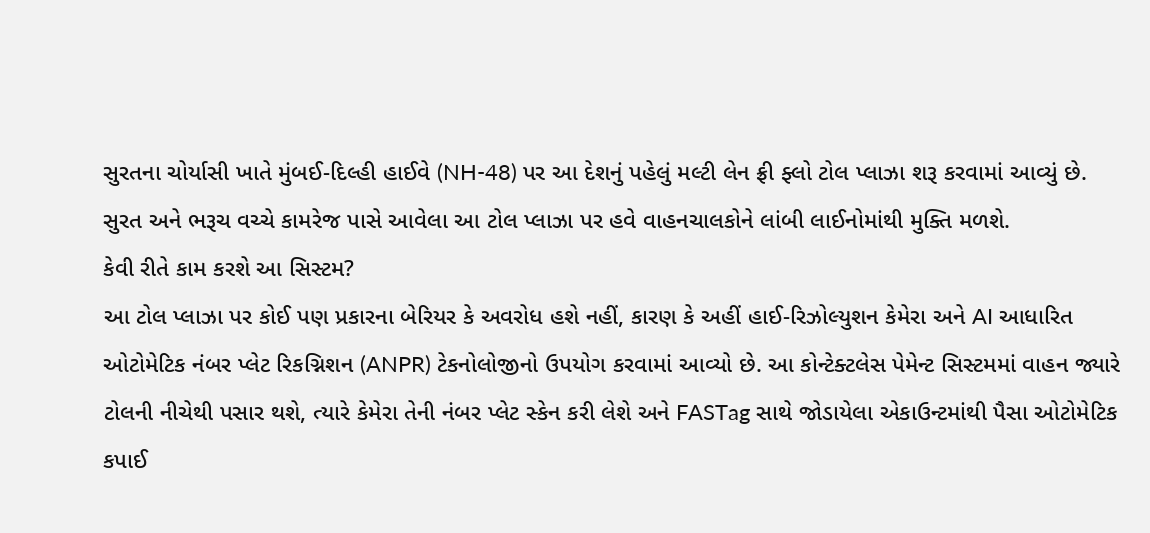સુરતના ચોર્યાસી ખાતે મુંબઈ-દિલ્હી હાઈવે (NH-48) પર આ દેશનું પહેલું મલ્ટી લેન ફ્રી ફ્લો ટોલ પ્લાઝા શરૂ કરવામાં આવ્યું છે. સુરત અને ભરૂચ વચ્ચે કામરેજ પાસે આવેલા આ ટોલ પ્લાઝા પર હવે વાહનચાલકોને લાંબી લાઈનોમાંથી મુક્તિ મળશે.
કેવી રીતે કામ કરશે આ સિસ્ટમ?
આ ટોલ પ્લાઝા પર કોઈ પણ પ્રકારના બેરિયર કે અવરોધ હશે નહીં, કારણ કે અહીં હાઈ-રિઝોલ્યુશન કેમેરા અને AI આધારિત ઓટોમેટિક નંબર પ્લેટ રિકગ્નિશન (ANPR) ટેકનોલોજીનો ઉપયોગ કરવામાં આવ્યો છે. આ કોન્ટેક્ટલેસ પેમેન્ટ સિસ્ટમમાં વાહન જ્યારે ટોલની નીચેથી પસાર થશે, ત્યારે કેમેરા તેની નંબર પ્લેટ સ્કેન કરી લેશે અને FASTag સાથે જોડાયેલા એકાઉન્ટમાંથી પૈસા ઓટોમેટિક કપાઈ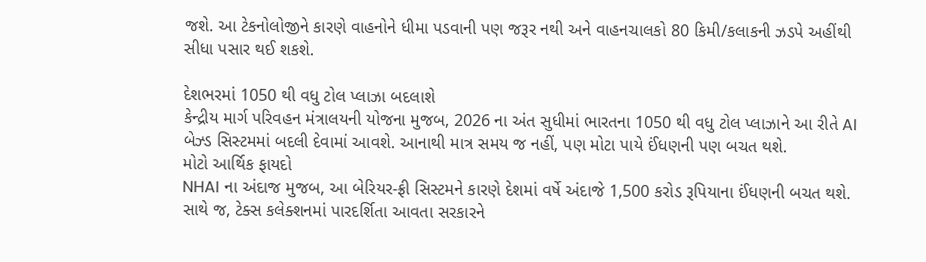જશે. આ ટેકનોલોજીને કારણે વાહનોને ધીમા પડવાની પણ જરૂર નથી અને વાહનચાલકો 80 કિમી/કલાકની ઝડપે અહીંથી સીધા પસાર થઈ શકશે.

દેશભરમાં 1050 થી વધુ ટોલ પ્લાઝા બદલાશે
કેન્દ્રીય માર્ગ પરિવહન મંત્રાલયની યોજના મુજબ, 2026 ના અંત સુધીમાં ભારતના 1050 થી વધુ ટોલ પ્લાઝાને આ રીતે AI બેઝ્ડ સિસ્ટમમાં બદલી દેવામાં આવશે. આનાથી માત્ર સમય જ નહીં, પણ મોટા પાયે ઈંધણની પણ બચત થશે.
મોટો આર્થિક ફાયદો
NHAI ના અંદાજ મુજબ, આ બેરિયર-ફ્રી સિસ્ટમને કારણે દેશમાં વર્ષે અંદાજે 1,500 કરોડ રૂપિયાના ઈંધણની બચત થશે. સાથે જ, ટેક્સ કલેક્શનમાં પારદર્શિતા આવતા સરકારને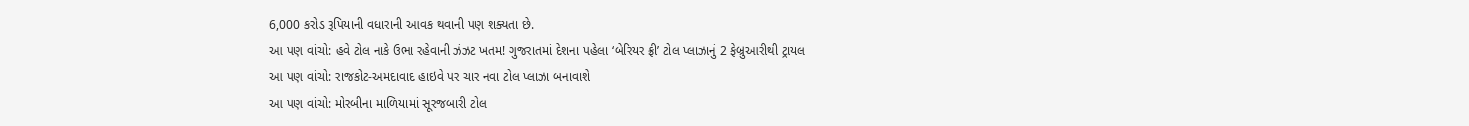6,000 કરોડ રૂપિયાની વધારાની આવક થવાની પણ શક્યતા છે.
આ પણ વાંચો: હવે ટોલ નાકે ઉભા રહેવાની ઝંઝટ ખતમ! ગુજરાતમાં દેશના પહેલા ‘બેરિયર ફ્રી’ ટોલ પ્લાઝાનું 2 ફેબ્રુઆરીથી ટ્રાયલ
આ પણ વાંચો: રાજકોટ-અમદાવાદ હાઇવે પર ચાર નવા ટોલ પ્લાઝા બનાવાશે
આ પણ વાંચો: મોરબીના માળિયામાં સૂરજબારી ટોલ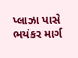પ્લાઝા પાસે ભયંકર માર્ગ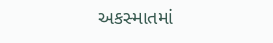અકસ્માતમાં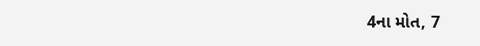4ના મોત, 7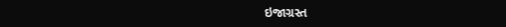ઇજાગ્રસ્ત